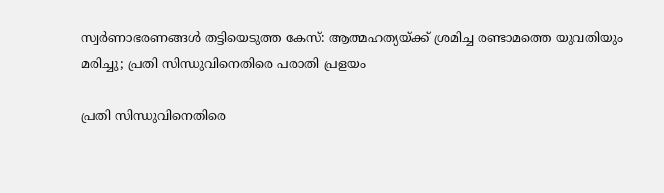സ്വര്‍ണാഭരണങ്ങള്‍ തട്ടിയെടുത്ത കേസ്: ആത്മഹത്യയ്ക്ക് ശ്രമിച്ച രണ്ടാമത്തെ യുവതിയും മരിച്ചു; പ്രതി സിന്ധുവിനെതിരെ പരാതി പ്രളയം

പ്രതി സിന്ധുവിനെതിരെ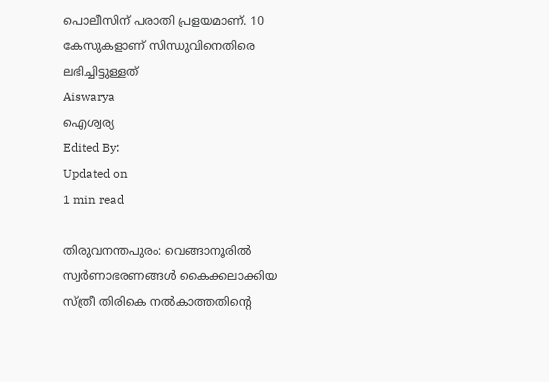പൊലീസിന് പരാതി പ്രളയമാണ്. 10 കേസുകളാണ് സിന്ധുവിനെതിരെ ലഭിച്ചിട്ടുള്ളത്
Aiswarya
ഐശ്വര്യ
Edited By:
Updated on
1 min read

തിരുവനന്തപുരം: വെങ്ങാനൂരില്‍ സ്വര്‍ണാഭരണങ്ങള്‍ കൈക്കലാക്കിയ സ്ത്രീ തിരികെ നല്‍കാത്തതിന്റെ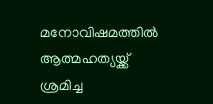മനോവിഷമത്തില്‍ ആത്മഹത്യയ്ക്ക് ശ്രമിച്ച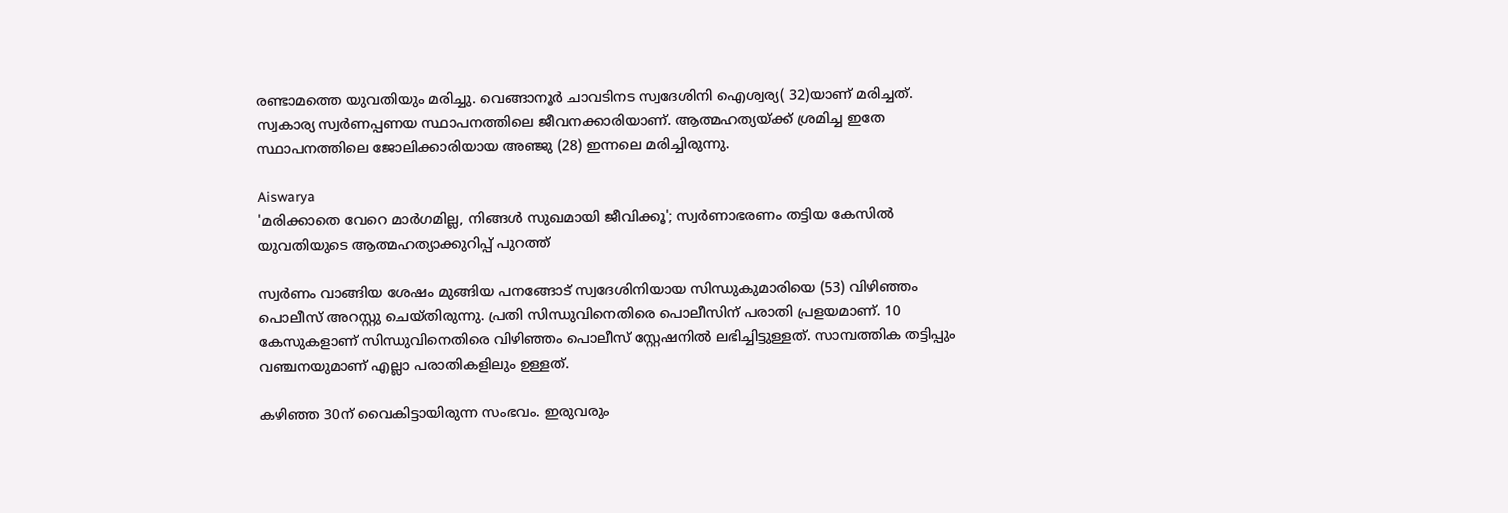രണ്ടാമത്തെ യുവതിയും മരിച്ചു. വെങ്ങാനൂര്‍ ചാവടിനട സ്വദേശിനി ഐശ്വര്യ( 32)യാണ് മരിച്ചത്. സ്വകാര്യ സ്വര്‍ണപ്പണയ സ്ഥാപനത്തിലെ ജീവനക്കാരിയാണ്. ആത്മഹത്യയ്ക്ക് ശ്രമിച്ച ഇതേ സ്ഥാപനത്തിലെ ജോലിക്കാരിയായ അഞ്ജു (28) ഇന്നലെ മരിച്ചിരുന്നു.

Aiswarya
'മരിക്കാതെ വേറെ മാര്‍ഗമില്ല, നിങ്ങള്‍ സുഖമായി ജീവിക്കൂ'; സ്വര്‍ണാഭരണം തട്ടിയ കേസില്‍ യുവതിയുടെ ആത്മഹത്യാക്കുറിപ്പ് പുറത്ത്

സ്വര്‍ണം വാങ്ങിയ ശേഷം മുങ്ങിയ പനങ്ങോട് സ്വദേശിനിയായ സിന്ധുകുമാരിയെ (53) വിഴിഞ്ഞം പൊലീസ് അറസ്റ്റു ചെയ്തിരുന്നു. പ്രതി സിന്ധുവിനെതിരെ പൊലീസിന് പരാതി പ്രളയമാണ്. 10 കേസുകളാണ് സിന്ധുവിനെതിരെ വിഴിഞ്ഞം പൊലീസ് സ്റ്റേഷനില്‍ ലഭിച്ചിട്ടുള്ളത്. സാമ്പത്തിക തട്ടിപ്പും വഞ്ചനയുമാണ് എല്ലാ പരാതികളിലും ഉള്ളത്.

കഴിഞ്ഞ 30ന് വൈകിട്ടായിരുന്ന സംഭവം. ഇരുവരും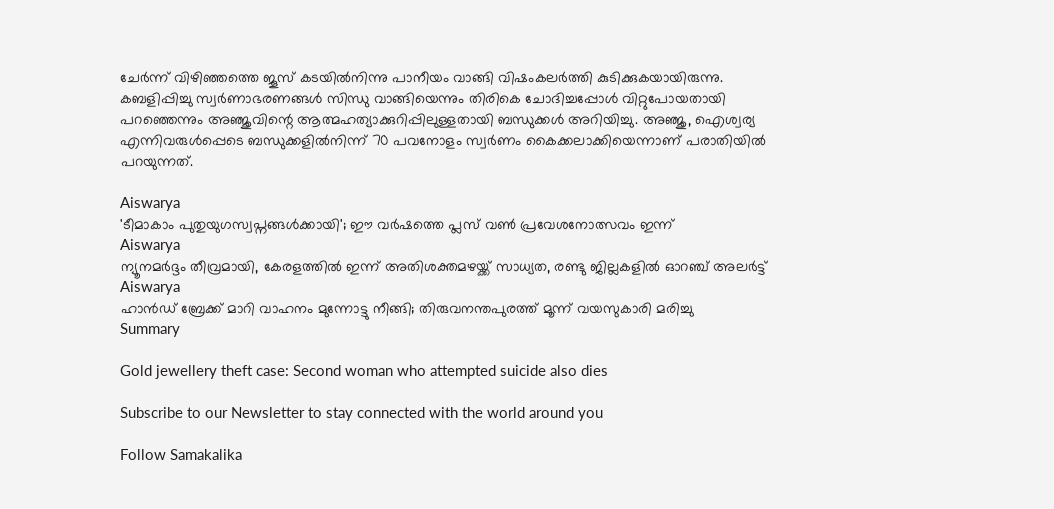ചേര്‍ന്ന് വിഴിഞ്ഞത്തെ ജൂസ് കടയില്‍നിന്നു പാനീയം വാങ്ങി വിഷംകലര്‍ത്തി കുടിക്കുകയായിരുന്നു. കബളിപ്പിച്ചു സ്വര്‍ണാഭരണങ്ങള്‍ സിന്ധു വാങ്ങിയെന്നും തിരികെ ചോദിച്ചപ്പോള്‍ വിറ്റുപോയതായി പറഞ്ഞെന്നും അഞ്ജുവിന്റെ ആത്മഹത്യാക്കുറിപ്പിലുള്ളതായി ബന്ധുക്കള്‍ അറിയിച്ചു. അഞ്ജു, ഐശ്വര്യ എന്നിവരുള്‍പ്പെടെ ബന്ധുക്കളില്‍നിന്ന് 70 പവനോളം സ്വര്‍ണം കൈക്കലാക്കിയെന്നാണ് പരാതിയില്‍ പറയുന്നത്.

Aiswarya
'ടീമാകാം പുതുയുഗസ്വപ്നങ്ങൾക്കായി'; ഈ വർഷത്തെ പ്ലസ് വൺ പ്രവേശനോത്സവം ഇന്ന്
Aiswarya
ന്യൂനമര്‍ദ്ദം തീവ്രമായി, കേരളത്തില്‍ ഇന്ന് അതിശക്തമഴയ്ക്ക് സാധ്യത, രണ്ടു ജില്ലകളില്‍ ഓറഞ്ച് അലര്‍ട്ട്
Aiswarya
ഹാന്‍ഡ് ബ്രേക്ക് മാറി വാഹനം മുന്നോട്ടു നീങ്ങി; തിരുവനന്തപുരത്ത് മൂന്ന് വയസുകാരി മരിച്ചു
Summary

Gold jewellery theft case: Second woman who attempted suicide also dies

Subscribe to our Newsletter to stay connected with the world around you

Follow Samakalika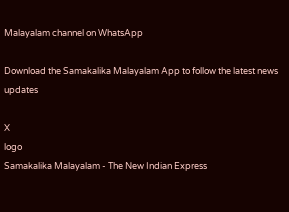Malayalam channel on WhatsApp

Download the Samakalika Malayalam App to follow the latest news updates

X
logo
Samakalika Malayalam - The New Indian Express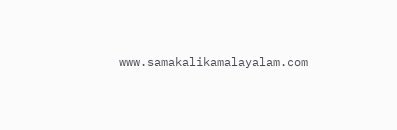www.samakalikamalayalam.com